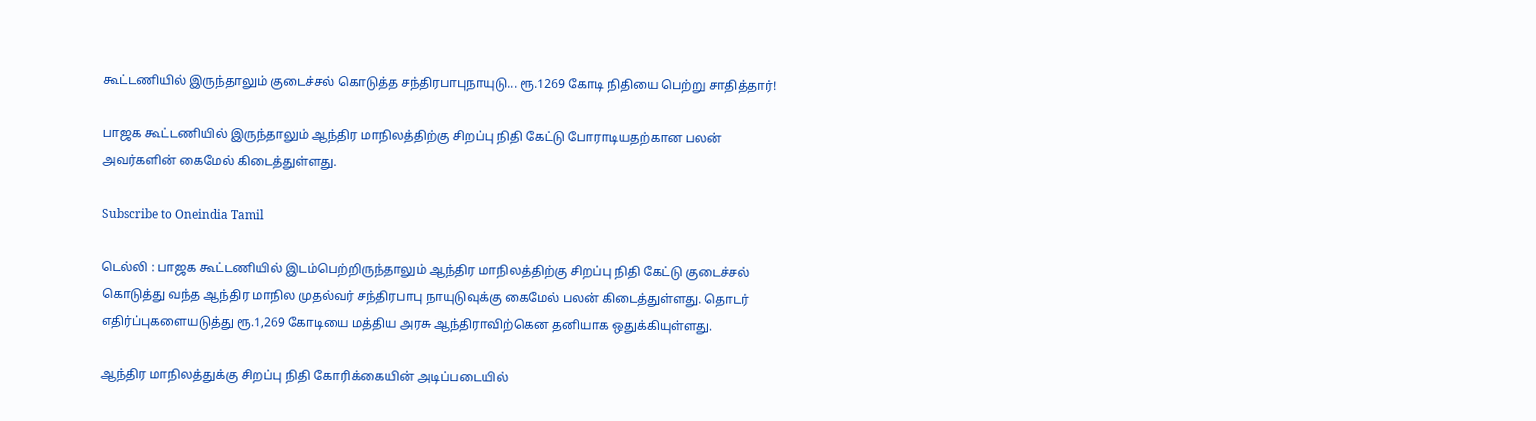கூட்டணியில் இருந்தாலும் குடைச்சல் கொடுத்த சந்திரபாபுநாயுடு... ரூ.1269 கோடி நிதியை பெற்று சாதித்தார்!

பாஜக கூட்டணியில் இருந்தாலும் ஆந்திர மாநிலத்திற்கு சிறப்பு நிதி கேட்டு போராடியதற்கான பலன் அவர்களின் கைமேல் கிடைத்துள்ளது.

Subscribe to Oneindia Tamil

டெல்லி : பாஜக கூட்டணியில் இடம்பெற்றிருந்தாலும் ஆந்திர மாநிலத்திற்கு சிறப்பு நிதி கேட்டு குடைச்சல் கொடுத்து வந்த ஆந்திர மாநில முதல்வர் சந்திரபாபு நாயுடுவுக்கு கைமேல் பலன் கிடைத்துள்ளது. தொடர் எதிர்ப்புகளையடுத்து ரூ.1,269 கோடியை மத்திய அரசு ஆந்திராவிற்கென தனியாக ஒதுக்கியுள்ளது.

ஆந்திர மாநிலத்துக்கு சிறப்பு நிதி கோரிக்கையின் அடிப்படையில்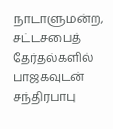நாடாளுமன்ற, சட்டசபைத் தேர்தல்களில் பாஜகவுடன் சந்திரபாபு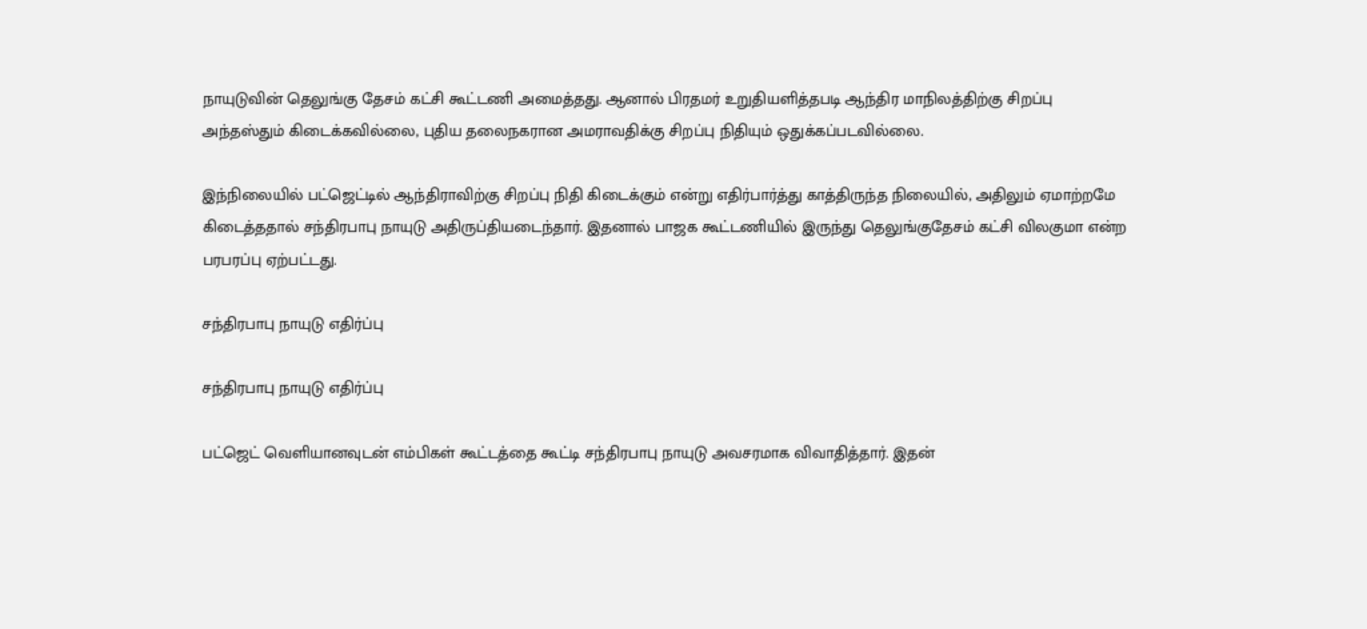நாயுடுவின் தெலுங்கு தேசம் கட்சி கூட்டணி அமைத்தது. ஆனால் பிரதமர் உறுதியளித்தபடி ஆந்திர மாநிலத்திற்கு சிறப்பு அந்தஸ்தும் கிடைக்கவில்லை, புதிய தலைநகரான அமராவதிக்கு சிறப்பு நிதியும் ஒதுக்கப்படவில்லை.

இந்நிலையில் பட்ஜெட்டில் ஆந்திராவிற்கு சிறப்பு நிதி கிடைக்கும் என்று எதிர்பார்த்து காத்திருந்த நிலையில், அதிலும் ஏமாற்றமே கிடைத்ததால் சந்திரபாபு நாயுடு அதிருப்தியடைந்தார். இதனால் பாஜக கூட்டணியில் இருந்து தெலுங்குதேசம் கட்சி விலகுமா என்ற பரபரப்பு ஏற்பட்டது.

சந்திரபாபு நாயுடு எதிர்ப்பு

சந்திரபாபு நாயுடு எதிர்ப்பு

பட்ஜெட் வெளியானவுடன் எம்பிகள் கூட்டத்தை கூட்டி சந்திரபாபு நாயுடு அவசரமாக விவாதித்தார். இதன்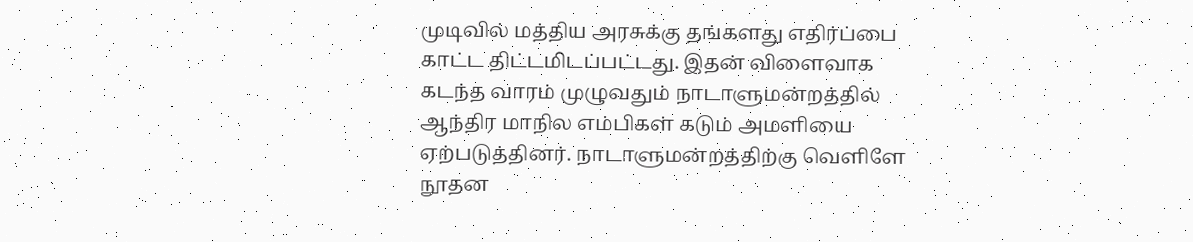முடிவில் மத்திய அரசுக்கு தங்களது எதிர்ப்பை காட்ட திட்டமிடப்பட்டது. இதன் விளைவாக கடந்த வாரம் முழுவதும் நாடாளுமன்றத்தில் ஆந்திர மாநில எம்பிகள் கடும் அமளியை ஏற்படுத்தினர். நாடாளுமன்றத்திற்கு வெளிளே நூதன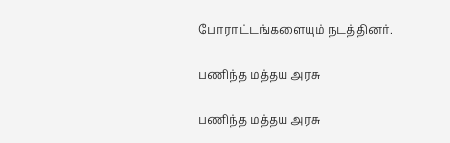போராட்டங்களையும் நடத்தினர்.

பணிந்த மத்தய அரசு

பணிந்த மத்தய அரசு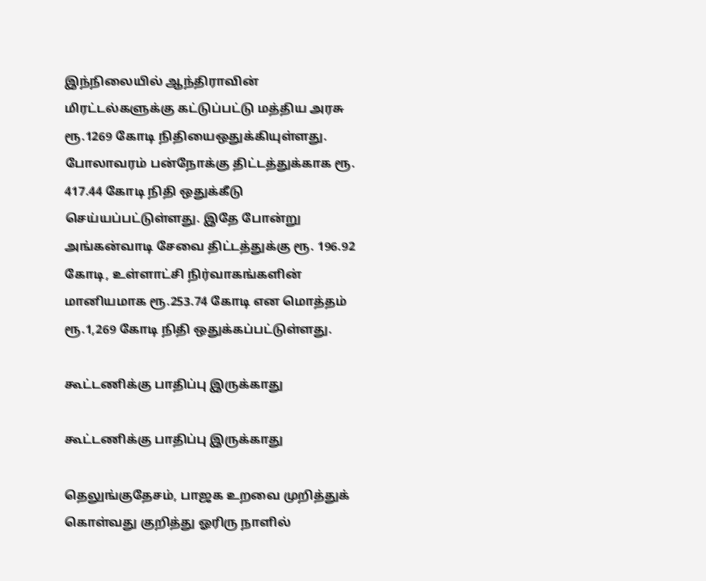இந்நிலையில் ஆந்திராவின் மிரட்டல்களுக்கு கட்டுப்பட்டு மத்திய அரசு ரூ.1269 கோடி நிதியைஒதுக்கியுள்ளது. போலாவரம் பன்நோக்கு திட்டத்துக்காக ரூ. 417.44 கோடி நிதி ஒதுக்கீடு செய்யப்பட்டுள்ளது. இதே போன்று அங்கன்வாடி சேவை திட்டத்துக்கு ரூ. 196.92 கோடி, உள்ளாட்சி நிர்வாகங்களின் மானியமாக ரூ.253.74 கோடி என மொத்தம் ரூ.1,269 கோடி நிதி ஒதுக்கப்பட்டுள்ளது.

கூட்டணிக்கு பாதிப்பு இருக்காது

கூட்டணிக்கு பாதிப்பு இருக்காது

தெலுங்குதேசம், பாஜக உறவை முறித்துக் கொள்வது குறித்து ஓரிரு நாளில்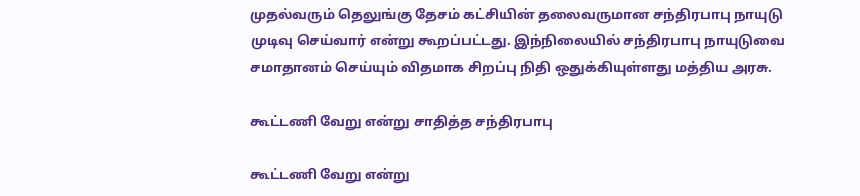முதல்வரும் தெலுங்கு தேசம் கட்சியின் தலைவருமான சந்திரபாபு நாயுடு முடிவு செய்வார் என்று கூறப்பட்டது. இந்நிலையில் சந்திரபாபு நாயுடுவை சமாதானம் செய்யும் விதமாக சிறப்பு நிதி ஒதுக்கியுள்ளது மத்திய அரசு.

கூட்டணி வேறு என்று சாதித்த சந்திரபாபு

கூட்டணி வேறு என்று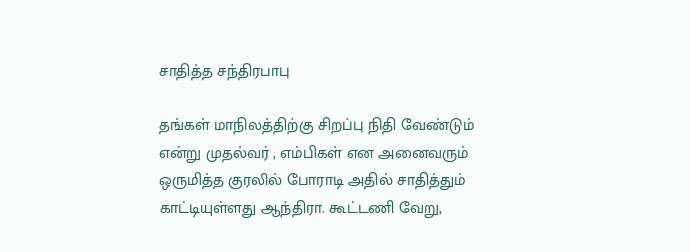சாதித்த சந்திரபாபு

தங்கள் மாநிலத்திற்கு சிறப்பு நிதி வேண்டும் என்று முதல்வர் , எம்பிகள் என அனைவரும் ஒருமித்த குரலில் போராடி அதில் சாதித்தும் காட்டியுள்ளது ஆந்திரா. கூட்டணி வேறு,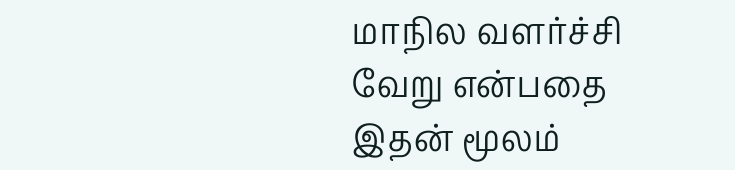மாநில வளர்ச்சி வேறு என்பதை இதன் மூலம்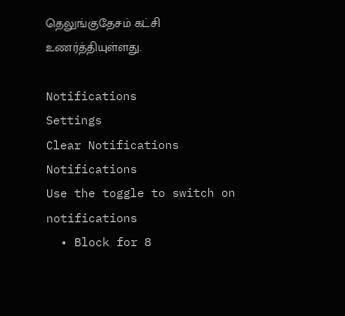தெலுங்குதேசம் கட்சி உணர்த்தியுள்ளது.

Notifications
Settings
Clear Notifications
Notifications
Use the toggle to switch on notifications
  • Block for 8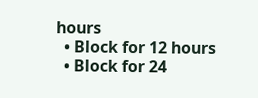hours
  • Block for 12 hours
  • Block for 24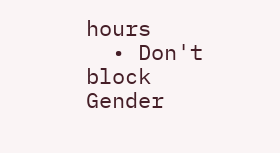hours
  • Don't block
Gender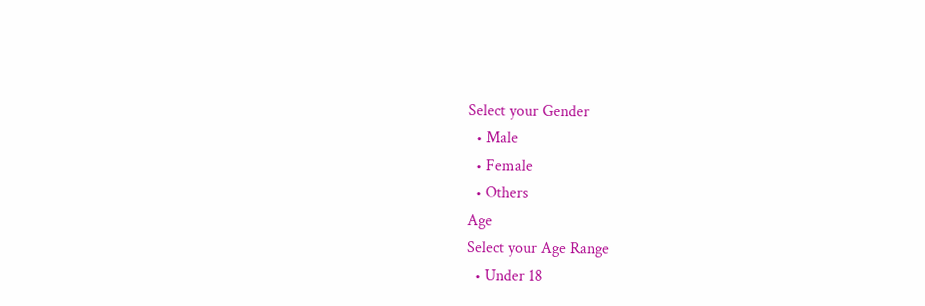Select your Gender
  • Male
  • Female
  • Others
Age
Select your Age Range
  • Under 18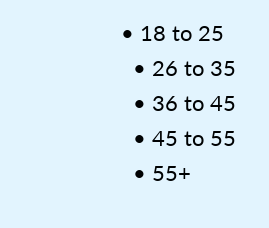• 18 to 25
  • 26 to 35
  • 36 to 45
  • 45 to 55
  • 55+